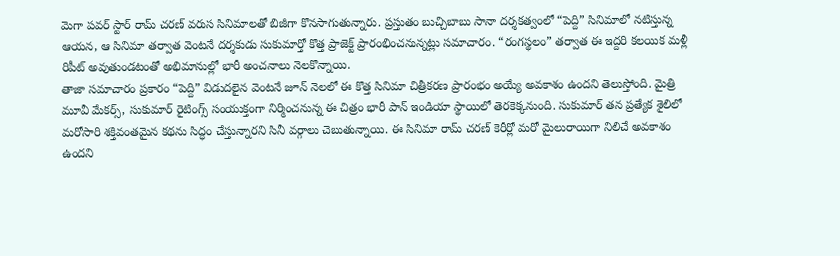మెగా పవర్ స్టార్ రామ్ చరణ్ వరుస సినిమాలతో బిజీగా కొనసాగుతున్నారు. ప్రస్తుతం బుచ్చిబాబు సానా దర్శకత్వంలో “పెద్ది” సినిమాలో నటిస్తున్న ఆయన, ఆ సినిమా తర్వాత వెంటనే దర్శకుడు సుకుమార్తో కొత్త ప్రాజెక్ట్ ప్రారంభించనున్నట్లు సమాచారం. “రంగస్థలం” తర్వాత ఈ ఇద్దరి కలయిక మళ్లీ రిపీట్ అవుతుండటంతో అభిమానుల్లో భారీ అంచనాలు నెలకొన్నాయి.
తాజా సమాచారం ప్రకారం “పెద్ది” విడుదలైన వెంటనే జూన్ నెలలో ఈ కొత్త సినిమా చిత్రీకరణ ప్రారంభం అయ్యే అవకాశం ఉందని తెలుస్తోంది. మైత్రి మూవీ మేకర్స్, సుకుమార్ రైటింగ్స్ సంయుక్తంగా నిర్మించనున్న ఈ చిత్రం భారీ పాన్ ఇండియా స్థాయిలో తెరకెక్కనుంది. సుకుమార్ తన ప్రత్యేక శైలిలో మరోసారి శక్తివంతమైన కథను సిద్ధం చేస్తున్నారని సినీ వర్గాలు చెబుతున్నాయి. ఈ సినిమా రామ్ చరణ్ కెరీర్లో మరో మైలురాయిగా నిలిచే అవకాశం ఉందని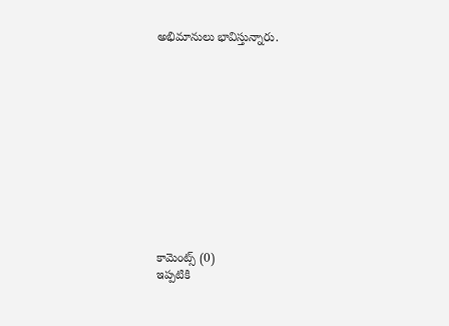అభిమానులు భావిస్తున్నారు.












కామెంట్స్ (0)
ఇప్పటికి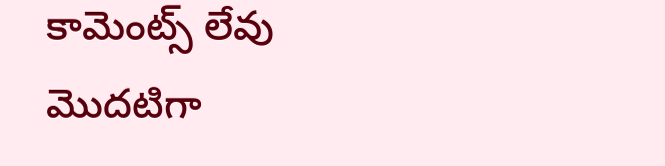కామెంట్స్ లేవు
మొదటిగా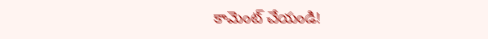కామెంట్ చేయండి!